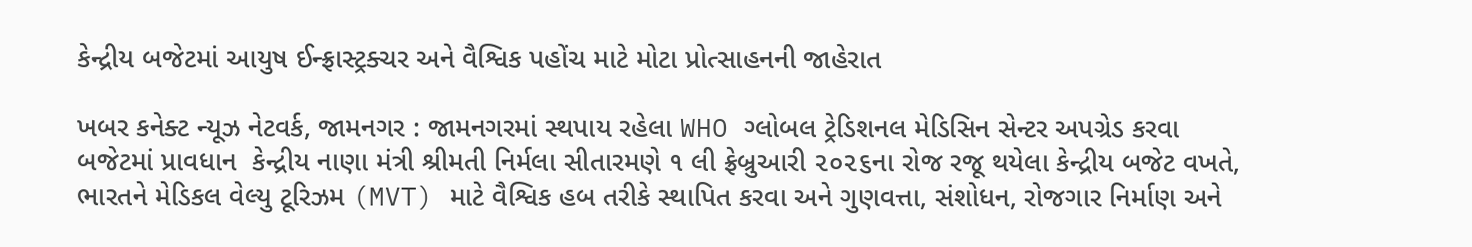કેન્દ્રીય બજેટમાં આયુષ ઈન્ફ્રાસ્ટ્રક્ચર અને વૈશ્વિક પહોંચ માટે મોટા પ્રોત્સાહનની જાહેરાત

ખબર કનેક્ટ ન્યૂઝ નેટવર્ક, જામનગર : જામનગરમાં સ્થપાય રહેલા WHO ગ્લોબલ ટ્રેડિશનલ મેડિસિન સેન્ટર અપગ્રેડ કરવા બજેટમાં પ્રાવધાન  કેન્દ્રીય નાણા મંત્રી શ્રીમતી નિર્મલા સીતારમણે ૧ લી ફ્રેબ્રુઆરી ૨૦૨૬ના રોજ રજૂ થયેલા કેન્દ્રીય બજેટ વખતે, ભારતને મેડિકલ વેલ્યુ ટૂરિઝમ (MVT) માટે વૈશ્વિક હબ તરીકે સ્થાપિત કરવા અને ગુણવત્તા, સંશોધન, રોજગાર નિર્માણ અને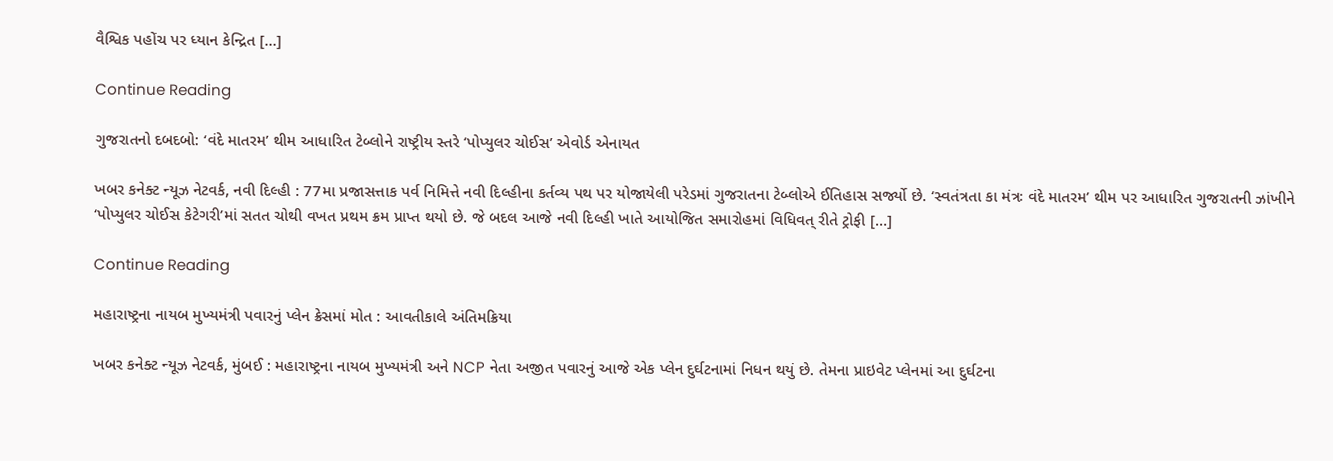વૈશ્વિક પહોંચ પર ધ્યાન કેન્દ્રિત […]

Continue Reading

ગુજરાતનો દબદબો: ‘વંદે માતરમ’ થીમ આધારિત ટેબ્લોને રાષ્ટ્રીય સ્તરે ‘પોપ્યુલર ચોઈસ’ એવોર્ડ એનાયત

ખબર કનેક્ટ ન્યૂઝ નેટવર્ક, નવી દિલ્હી : 77મા પ્રજાસત્તાક પર્વ નિમિત્તે નવી દિલ્હીના કર્તવ્ય પથ પર યોજાયેલી પરેડમાં ગુજરાતના ટેબ્લોએ ઈતિહાસ સર્જ્યો છે. ‘સ્વતંત્રતા કા મંત્રઃ વંદે માતરમ’ થીમ પર આધારિત ગુજરાતની ઝાંખીને ‘પોપ્યુલર ચોઈસ કેટેગરી’માં સતત ચોથી વખત પ્રથમ ક્રમ પ્રાપ્ત થયો છે. જે બદલ આજે નવી દિલ્હી ખાતે આયોજિત સમારોહમાં વિધિવત્ રીતે ટ્રોફી […]

Continue Reading

મહારાષ્ટ્રના નાયબ મુખ્યમંત્રી પવારનું પ્લેન ક્રેસમાં મોત : આવતીકાલે અંતિમક્રિયા

ખબર કનેક્ટ ન્યૂઝ નેટવર્ક, મુંબઈ : મહારાષ્ટ્રના નાયબ મુખ્યમંત્રી અને NCP નેતા અજીત પવારનું આજે એક પ્લેન દુર્ઘટનામાં નિધન થયું છે. તેમના પ્રાઇવેટ પ્લેનમાં આ દુર્ઘટના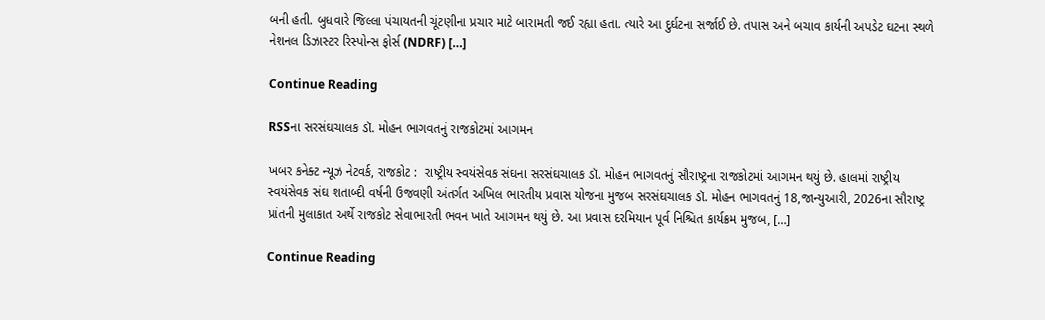બની હતી. બુધવારે જિલ્લા પંચાયતની ચૂંટણીના પ્રચાર માટે બારામતી જઈ રહ્યા હતા. ત્યારે આ દુર્ઘટના સર્જાઈ છે. તપાસ અને બચાવ કાર્યની અપડેટ ઘટના સ્થળે નેશનલ ડિઝાસ્ટર રિસ્પોન્સ ફોર્સ (NDRF) […]

Continue Reading

RSSના સરસંઘચાલક ડૉ. મોહન ભાગવતનું રાજકોટમાં આગમન

ખબર કનેક્ટ ન્યૂઝ નેટવર્ક, રાજકોટ :  રાષ્ટ્રીય સ્વયંસેવક સંઘના સરસંઘચાલક ડૉ. મોહન ભાગવતનું સૌરાષ્ટ્રના રાજકોટમાં આગમન થયું છે. હાલમાં રાષ્ટ્રીય સ્વયંસેવક સંઘ શતાબ્દી વર્ષની ઉજવણી અંતર્ગત અખિલ ભારતીય પ્રવાસ યોજના મુજબ સરસંઘચાલક ડૉ. મોહન ભાગવતનું 18,જાન્યુઆરી, 2026ના સૌરાષ્ટ્ર પ્રાંતની મુલાકાત અર્થે રાજકોટ સેવાભારતી ભવન ખાતે આગમન થયું છે. આ પ્રવાસ દરમિયાન પૂર્વ નિશ્ચિત કાર્યક્રમ મુજબ, […]

Continue Reading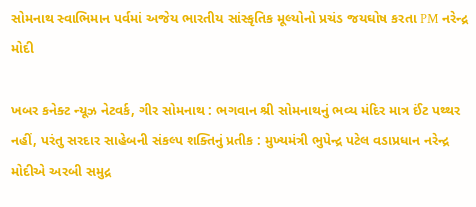સોમનાથ સ્વાભિમાન પર્વમાં અજેય ભારતીય સાંસ્કૃતિક મૂલ્યોનો પ્રચંડ જયઘોષ કરતા PM નરેન્દ્ર મોદી

ખબર કનેક્ટ ન્યૂઝ નેટવર્ક, ગીર સોમનાથ : ભગવાન શ્રી સોમનાથનું ભવ્ય મંદિર માત્ર ઈંટ પથ્થર નહીં, પરંતુ સરદાર સાહેબની સંકલ્પ શક્તિનું પ્રતીક : મુખ્યમંત્રી ભુપેન્દ્ર પટેલ વડાપ્રધાન નરેન્દ્ર મોદીએ અરબી સમુદ્ર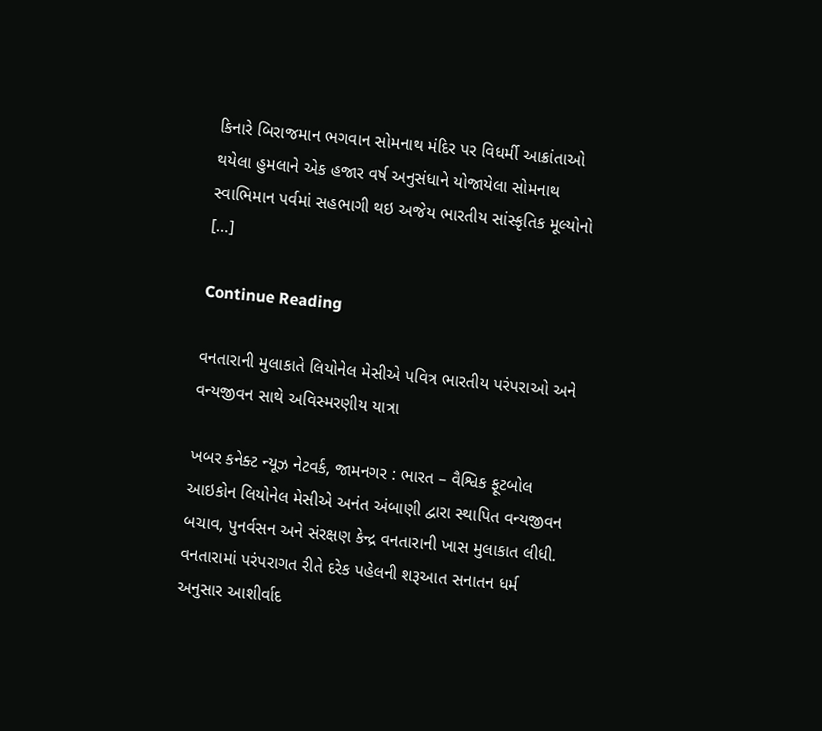કિનારે બિરાજમાન ભગવાન સોમનાથ મંદિર પર વિધર્મી આક્રાંતાઓ થયેલા હુમલાને એક હજાર વર્ષ અનુસંધાને યોજાયેલા સોમનાથ સ્વાભિમાન પર્વમાં સહભાગી થઇ અજેય ભારતીય સાંસ્કૃતિક મૂલ્યોનો […]

Continue Reading

વનતારાની મુલાકાતે લિયોનેલ મેસીએ પવિત્ર ભારતીય પરંપરાઓ અને વન્યજીવન સાથે અવિસ્મરણીય યાત્રા

ખબર કનેક્ટ ન્યૂઝ નેટવર્ક, જામનગર : ભારત – વૈશ્વિક ફૂટબોલ આઇકોન લિયોનેલ મેસીએ અનંત અંબાણી દ્વારા સ્થાપિત વન્યજીવન બચાવ, પુનર્વસન અને સંરક્ષણ કેન્દ્ર વનતારાની ખાસ મુલાકાત લીધી. વનતારામાં પરંપરાગત રીતે દરેક પહેલની શરૂઆત સનાતન ધર્મ અનુસાર આશીર્વાદ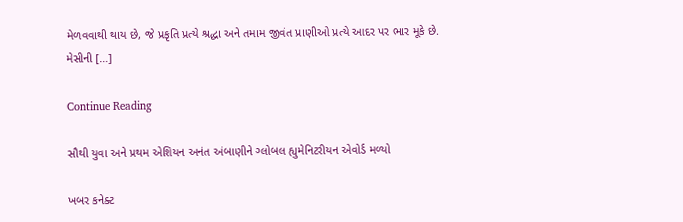મેળવવાથી થાય છે, જે પ્રકૃતિ પ્રત્યે શ્રદ્ધા અને તમામ જીવંત પ્રાણીઓ પ્રત્યે આદર પર ભાર મૂકે છે. મેસીની […]

Continue Reading

સૌથી યુવા અને પ્રથમ એશિયન અનંત અંબાણીને ગ્લોબલ હ્યુમેનિટરીયન એવોર્ડ મળ્યો

ખબર કનેક્ટ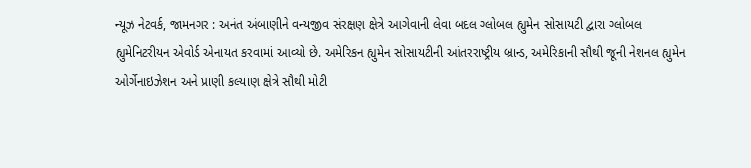ન્યૂઝ નેટવર્ક, જામનગર : અનંત અંબાણીને વન્યજીવ સંરક્ષણ ક્ષેત્રે આગેવાની લેવા બદલ ગ્લોબલ હ્યુમેન સોસાયટી દ્વારા ગ્લોબલ હ્યુમેનિટરીયન એવોર્ડ એનાયત કરવામાં આવ્યો છે. અમેરિકન હ્યુમેન સોસાયટીની આંતરરાષ્ટ્રીય બ્રાન્ડ, અમેરિકાની સૌથી જૂની નેશનલ હ્યુમેન ઓર્ગેનાઇઝેશન અને પ્રાણી કલ્યાણ ક્ષેત્રે સૌથી મોટી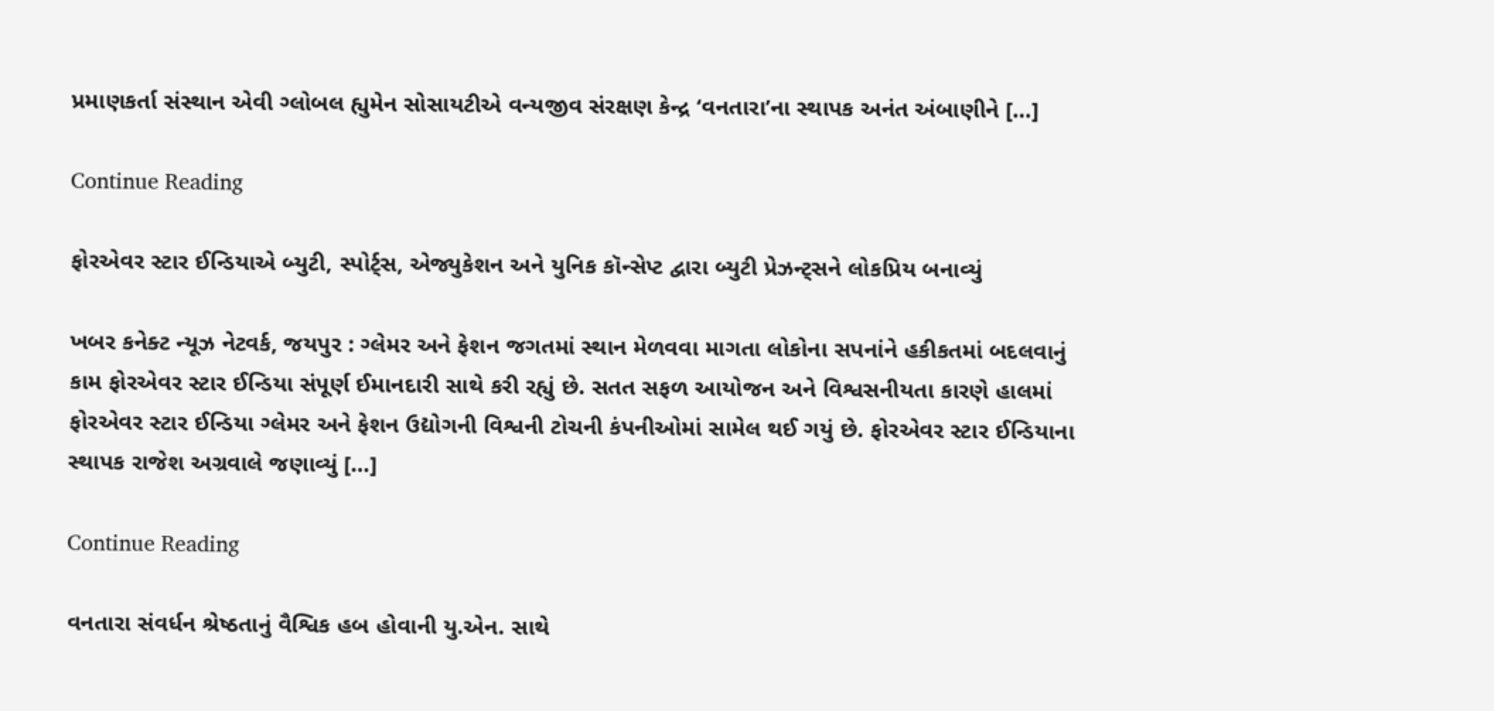પ્રમાણકર્તા સંસ્થાન એવી ગ્લોબલ હ્યુમેન સોસાયટીએ વન્યજીવ સંરક્ષણ કેન્દ્ર ‘વનતારા’ના સ્થાપક અનંત અંબાણીને […]

Continue Reading

ફોરએવર સ્ટાર ઈન્ડિયાએ બ્યુટી, સ્પોર્ટ્સ, એજ્યુકેશન અને યુનિક કૉન્સેપ્ટ દ્વારા બ્યુટી પ્રેઝન્ટ્સને લોકપ્રિય બનાવ્યું

ખબર કનેક્ટ ન્યૂઝ નેટવર્ક, જયપુર : ગ્લેમર અને ફેશન જગતમાં સ્થાન મેળવવા માગતા લોકોના સપનાંને હકીકતમાં બદલવાનું કામ ફોરએવર સ્ટાર ઈન્ડિયા સંપૂર્ણ ઈમાનદારી સાથે કરી રહ્યું છે. સતત સફળ આયોજન અને વિશ્વસનીયતા કારણે હાલમાં ફોરએવર સ્ટાર ઈન્ડિયા ગ્લેમર અને ફેશન ઉદ્યોગની વિશ્વની ટોચની કંપનીઓમાં સામેલ થઈ ગયું છે. ફોરએવર સ્ટાર ઈન્ડિયાના સ્થાપક રાજેશ અગ્રવાલે જણાવ્યું […]

Continue Reading

વનતારા સંવર્ધન શ્રેષ્ઠતાનું વૈશ્વિક હબ હોવાની યુ.એન. સાથે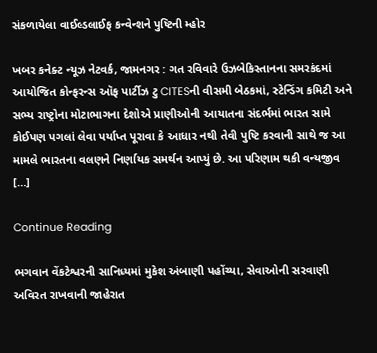સંકળાયેલા વાઈલ્ડલાઈફ કન્વેન્શને પુષ્ટિની મ્હોર

ખબર કનેક્ટ ન્યૂઝ નેટવર્ક, જામનગર : ગત રવિવારે ઉઝબેકિસ્તાનના સમરકંદમાં આયોજિત કોન્ફરન્સ ઑફ પાર્ટીઝ ટુ CITESની વીસમી બેઠકમાં, સ્ટેન્ડિંગ કમિટી અને સભ્ય રાષ્ટ્રોના મોટાભાગના દેશોએ પ્રાણીઓની આયાતના સંદર્ભમાં ભારત સામે કોઈપણ પગલાં લેવા પર્યાપ્ત પૂરાવા કે આધાર નથી તેવી પુષ્ટિ કરવાની સાથે જ આ મામલે ભારતના વલણને નિર્ણાયક સમર્થન આપ્યું છે. આ પરિણામ થકી વન્યજીવ […]

Continue Reading

ભગવાન વેંકટેશ્વરની સાનિધ્યમાં મુકેશ અંબાણી પહોંચ્યા, સેવાઓની સરવાણી અવિરત રાખવાની જાહેરાત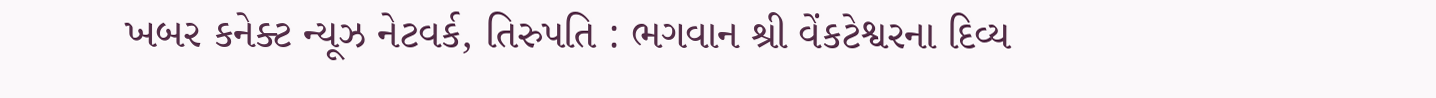ખબર કનેક્ટ ન્યૂઝ નેટવર્ક, તિરુપતિ : ભગવાન શ્રી વેંકટેશ્વરના દિવ્ય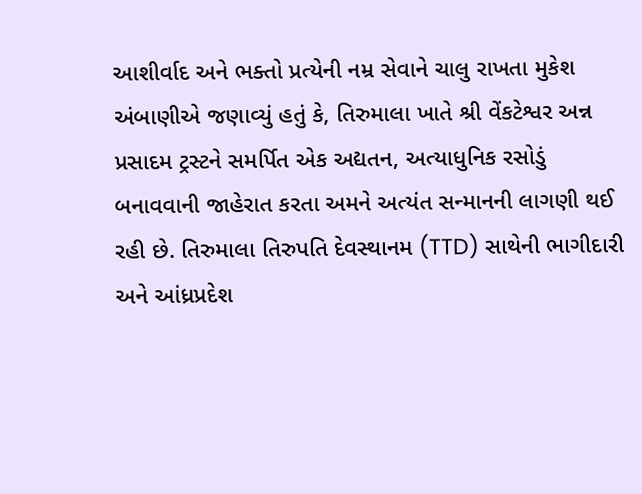આશીર્વાદ અને ભક્તો પ્રત્યેની નમ્ર સેવાને ચાલુ રાખતા મુકેશ અંબાણીએ જણાવ્યું હતું કે, તિરુમાલા ખાતે શ્રી વેંકટેશ્વર અન્ન પ્રસાદમ ટ્રસ્ટને સમર્પિત એક અદ્યતન, અત્યાધુનિક રસોડું બનાવવાની જાહેરાત કરતા અમને અત્યંત સન્માનની લાગણી થઈ રહી છે. તિરુમાલા તિરુપતિ દેવસ્થાનમ (TTD) સાથેની ભાગીદારી અને આંધ્રપ્રદેશ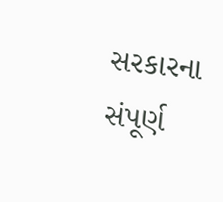સરકારના સંપૂર્ણ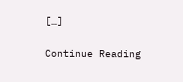[…]

Continue Reading